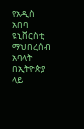የአዲስ አበባ ዩኒቨርስቲ ማህበረሰብ አባላት በኢትዮጵያ ላይ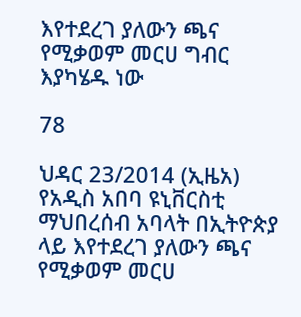እየተደረገ ያለውን ጫና የሚቃወም መርሀ ግብር እያካሄዱ ነው

78

ህዳር 23/2014 (ኢዜአ) የአዲስ አበባ ዩኒቨርስቲ ማህበረሰብ አባላት በኢትዮጵያ ላይ እየተደረገ ያለውን ጫና የሚቃወም መርሀ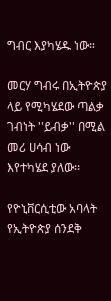ግብር እያካሄዱ ነው።

መርሃ ግብሩ በኢትዮጵያ ላይ የሚካሄደው ጣልቃ ገብነት ''ይብቃ'' በሚል መሪ ሀሳብ ነው እየተካሄደ ያለው፡፡

የዮኒቨርሲቲው አባላት የኢትዮጵያ ሰንደቅ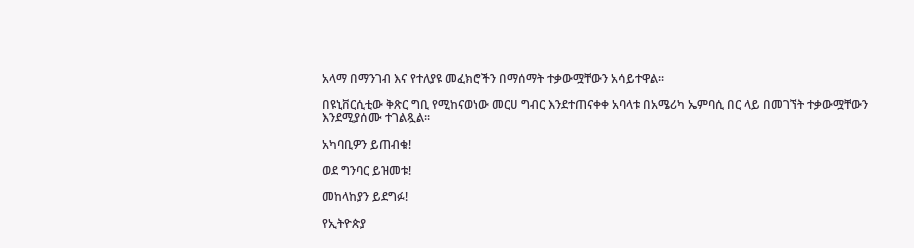አላማ በማንገብ እና የተለያዩ መፈክሮችን በማሰማት ተቃውሟቸውን አሳይተዋል፡፡

በዩኒቨርሲቲው ቅጽር ግቢ የሚከናወነው መርሀ ግብር እንደተጠናቀቀ አባላቱ በአሜሪካ ኤምባሲ በር ላይ በመገኘት ተቃውሟቸውን እንደሚያሰሙ ተገልጿል፡፡

አካባቢዎን ይጠብቁ!

ወደ ግንባር ይዝመቱ!

መከላከያን ይደግፉ!

የኢትዮጵያ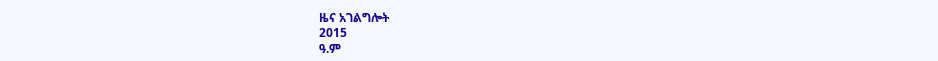ዜና አገልግሎት
2015
ዓ.ም